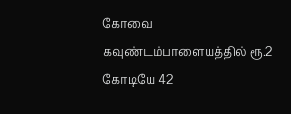கோவை கவுண்டம்பாளையத்தில் ரூ.2 கோடியே 42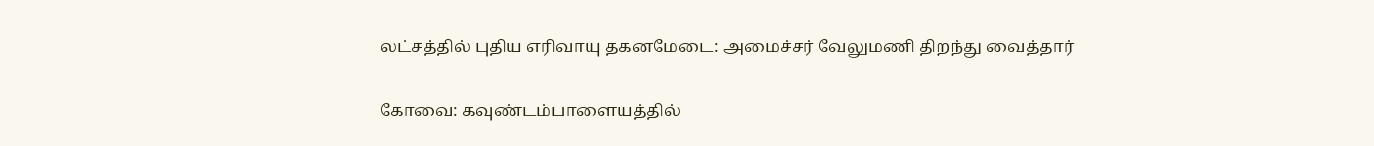லட்சத்தில் புதிய எரிவாயு தகனமேடை: அமைச்சர் வேலுமணி திறந்து வைத்தார்

கோவை: கவுண்டம்பாளையத்தில்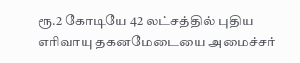ரூ.2 கோடியே 42 லட்சத்தில் புதிய எரிவாயு தகனமேடையை அமைச்சர்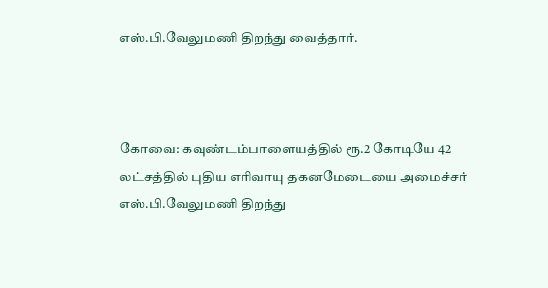எஸ்.பி.வேலுமணி திறந்து வைத்தார்.



கோவை: கவுண்டம்பாளையத்தில் ரூ.2 கோடியே 42 லட்சத்தில் புதிய எரிவாயு தகனமேடையை அமைச்சர் எஸ்.பி.வேலுமணி திறந்து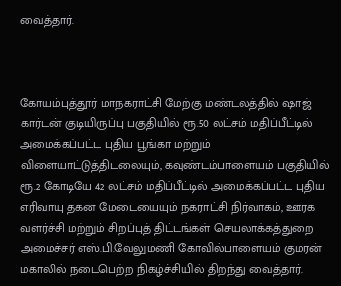வைத்தார்.



கோயம்புத்தூர்‌ மாநகராட்சி மேற்கு மண்டலத்தில்‌ ஷாஜ்‌ கார்டன்‌ குடியிருப்பு பகுதியில்‌ ரூ.50 லட்சம்‌ மதிப்பீட்டில்‌ அமைக்கப்பட்ட புதிய பூங்கா மற்றும்‌ விளையாட்டுத்திடலையும், கவுண்டம்பாளையம்‌ பகுதியில்‌ ரூ.2 கோடியே 42 லட்சம்‌ மதிப்பீட்டில்‌ அமைக்கப்பட்ட புதிய எரிவாயு தகன மேடையையும்‌ நகராட்சி நிர்வாகம்‌, ஊரக வளர்ச்சி மற்றும்‌ சிறப்புத்‌ திட்டங்கள்‌ செயலாக்கத்துறை அமைச்சர்‌ எஸ்‌.பி.வேலுமணி கோவில்பாளையம்‌ குமரன்‌ மகாலில்‌ நடைபெற்ற நிகழ்ச்சியில்‌ திறந்து வைத்தார்‌.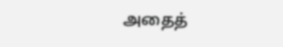அதைத்‌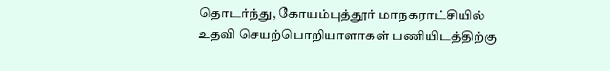தொடர்ந்து, கோயம்புத்தூர்‌ மாநகராட்சியில்‌ உதவி செயற்பொறியாளாகள்‌ பணியிடத்திற்கு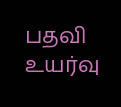பதவி உயர்வு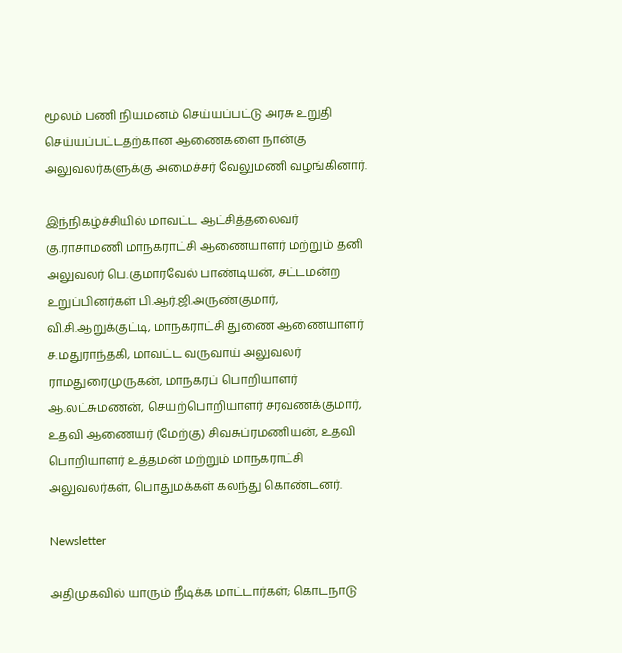மூலம்‌ பணி நியமனம்‌ செய்யப்பட்டு அரசு உறுதி‌ செய்யப்பட்டதற்கான ஆணைகளை நான்கு அலுவலர்களுக்கு அமைச்சர் ‌வேலுமணி வழங்கினார்.

இந்நிகழ்ச்சியில்‌ மாவட்ட ஆட்சித்தலைவர்‌ கு.ராசாமணி மாநகராட்சி ஆணையாளர்‌ மற்றும்‌ தனி அலுவலர்‌ பெ.குமாரவேல்‌ பாண்டியன்‌, சட்டமன்ற உறுப்பினர்கள்‌ பி.ஆர்‌.ஜி.அருண்குமார்‌‌, வி.சி.ஆறுக்குட்டி, மாநகராட்சி துணை ஆணையாளர்‌ ச.மதுராந்தகி, மாவட்ட வருவாய்‌ அலுவலர்‌ ராமதுரைமுருகன்‌, மாநகரப்‌ பொறியாளர்‌ ஆ.லட்சுமணன்‌, செயற்பொறியாளர்‌ சரவணக்குமார், உதவி ஆணையர்‌ (மேற்கு) சிவசுப்ரமணியன்‌, உதவி பொறியாளர்‌ உத்தமன்‌ மற்றும்‌ மாநகராட்சி அலுவலர்கள்‌, பொதுமக்கள்‌ கலந்து கொண்டனர்‌.

Newsletter

அதிமுகவில் யாரும் நீடிக்க மாட்டார்கள்; கொடநாடு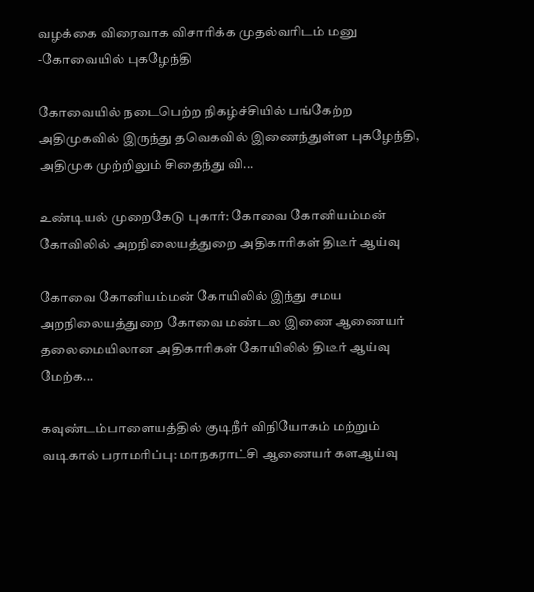வழக்கை விரைவாக விசாரிக்க முதல்வரிடம் மனு -கோவையில் புகழேந்தி

கோவையில் நடைபெற்ற நிகழ்ச்சியில் பங்கேற்ற அதிமுகவில் இருந்து தவெகவில் இணைந்துள்ள புகழேந்தி, அதிமுக முற்றிலும் சிதைந்து வி...

உண்டியல் முறைகேடு புகார்: கோவை கோனியம்மன் கோவிலில் அறநிலையத்துறை அதிகாரிகள் திடீர் ஆய்வு

கோவை கோனியம்மன் கோயிலில் இந்து சமய அறநிலையத்துறை கோவை மண்டல இணை ஆணையர் தலைமையிலான அதிகாரிகள் கோயிலில் திடீர் ஆய்வு மேற்க...

கவுண்டம்பாளையத்தில் குடிநீர் விநியோகம் மற்றும் வடிகால் பராமரிப்பு: மாநகராட்சி ஆணையர் களஆய்வு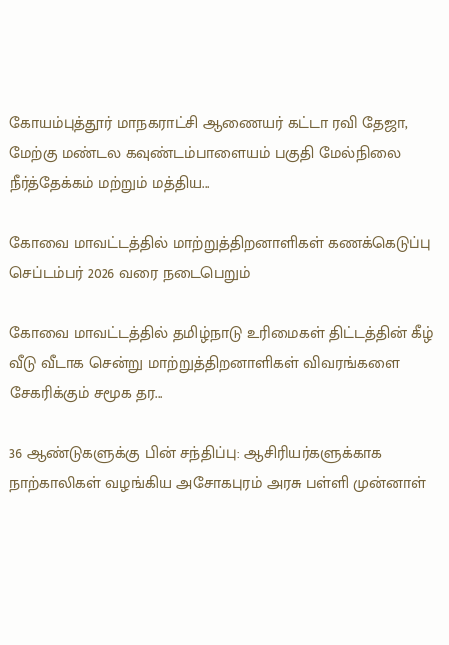கோயம்புத்தூர் மாநகராட்சி ஆணையர் கட்டா ரவி தேஜா, மேற்கு மண்டல கவுண்டம்பாளையம் பகுதி மேல்நிலை நீர்த்தேக்கம் மற்றும் மத்திய...

கோவை மாவட்டத்தில் மாற்றுத்திறனாளிகள் கணக்கெடுப்பு செப்டம்பர் 2026 வரை நடைபெறும்

கோவை மாவட்டத்தில் தமிழ்நாடு உரிமைகள் திட்டத்தின் கீழ் வீடு வீடாக சென்று மாற்றுத்திறனாளிகள் விவரங்களை சேகரிக்கும் சமூக தர...

36 ஆண்டுகளுக்கு பின் சந்திப்பு: ஆசிரியர்களுக்காக நாற்காலிகள் வழங்கிய அசோகபுரம் அரசு பள்ளி முன்னாள்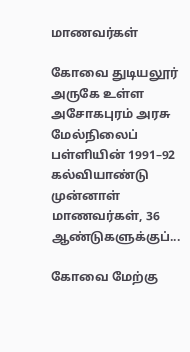மாணவர்கள்

கோவை துடியலூர் அருகே உள்ள அசோகபுரம் அரசு மேல்நிலைப் பள்ளியின் 1991–92 கல்வியாண்டு முன்னாள் மாணவர்கள், 36 ஆண்டுகளுக்குப்...

கோவை மேற்கு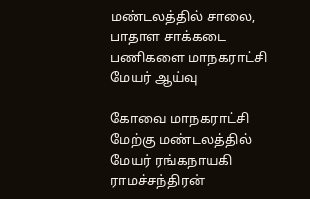மண்டலத்தில் சாலை, பாதாள சாக்கடை பணிகளை மாநகராட்சி மேயர் ஆய்வு

கோவை மாநகராட்சி மேற்கு மண்டலத்தில் மேயர் ரங்கநாயகி ராமச்சந்திரன்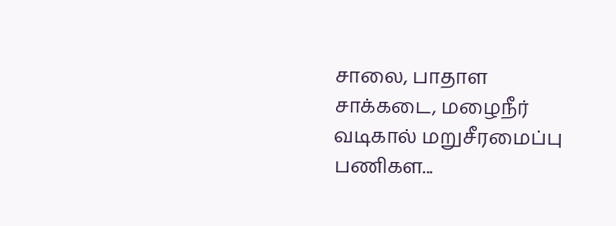சாலை, பாதாள சாக்கடை, மழைநீர் வடிகால் மறுசீரமைப்பு பணிகள...